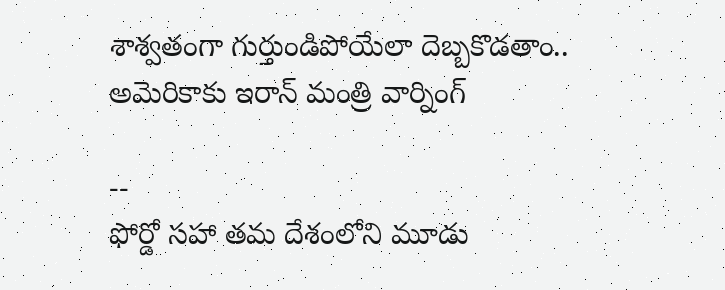శాశ్వతంగా గుర్తుండిపోయేలా దెబ్బకొడతాం.. అమెరికాకు ఇరాన్ మంత్రి వార్నింగ్

--
ఫోర్డో సహా తమ దేశంలోని మూడు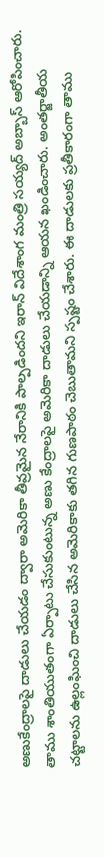అణుకేంద్రాలపై దాడులు చేయడం ద్వారా అమెరికా తీవ్రమైన నేరానికి పాల్పడిందని ఇరాన్ విదేశాంగ మంత్రి సయ్యద్ అబ్బాస్ ఆరోపించారు. తాము శాంతియుతంగా ఏర్పాటు చేసుకుంటున్న అణు కేంద్రాలపై అమెరికా దాడులు చేయడాన్ని ఆయన ఖండించారు. అంతర్జాతీయ చట్టాలను ఉల్లంఘించి దాడులు చేసిన అమెరికాకు తగిన గుణపాఠం చెబుతామని స్పష్టం చేశారు. ఈ దాడులకు ప్రతీకారంగా తాము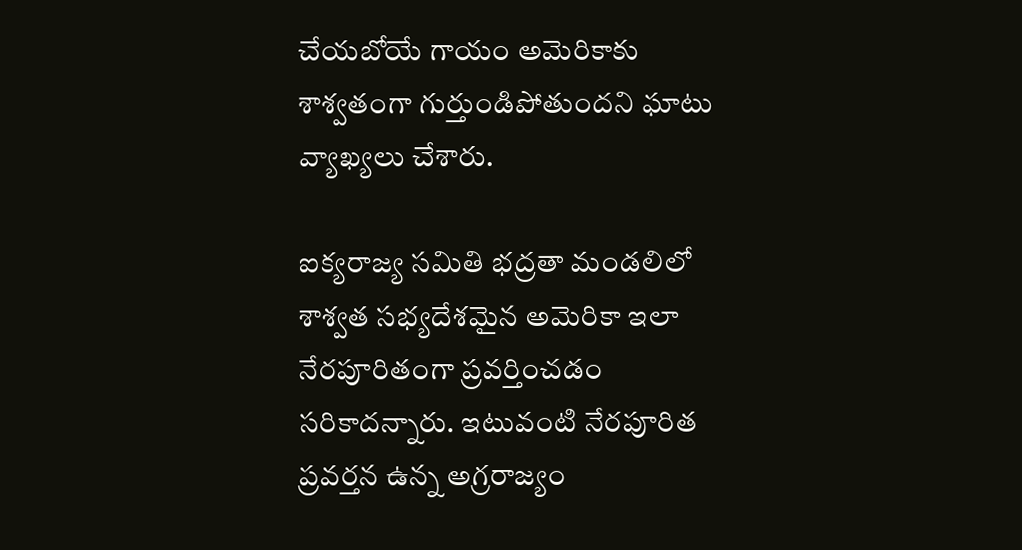చేయబోయే గాయం అమెరికాకు శాశ్వతంగా గుర్తుండిపోతుందని ఘాటు వ్యాఖ్యలు చేశారు.

ఐక్యరాజ్య సమితి భద్రతా మండలిలో శాశ్వత సభ్యదేశమైన అమెరికా ఇలా నేరపూరితంగా ప్రవర్తించడం సరికాదన్నారు. ఇటువంటి నేరపూరిత ప్రవర్తన ఉన్న అగ్రరాజ్యం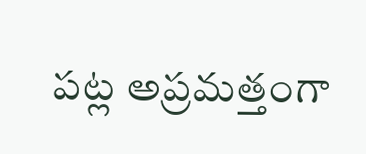పట్ల అప్రమత్తంగా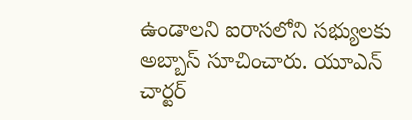ఉండాలని ఐరాసలోని సభ్యులకు అబ్బాస్‌ సూచించారు. యూఎన్‌ చార్టర్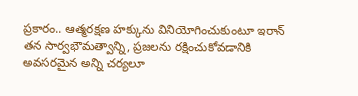ప్రకారం.. ఆత్మరక్షణ హక్కును వినియోగించుకుంటూ ఇరాన్ తన సార్వభౌమత్వాన్ని, ప్రజలను రక్షించుకోవడానికి అవసరమైన అన్ని చర్యలూ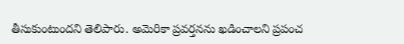తీసుకుంటుందని తెలిపారు. అమెరికా ప్రవర్తనను ఖడించాలని ప్రపంచ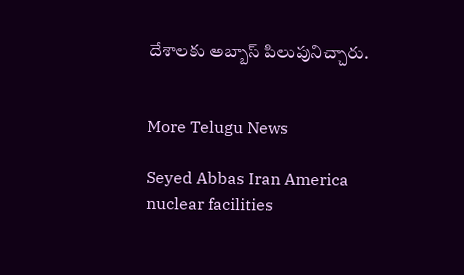దేశాలకు అబ్బాస్ పిలుపునిచ్చారు.


More Telugu News

Seyed Abbas Iran America nuclear facilities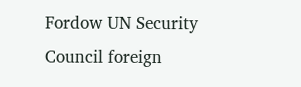Fordow UN Security Council foreign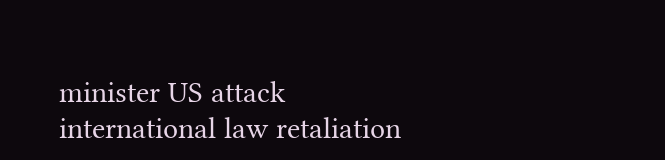minister US attack international law retaliation